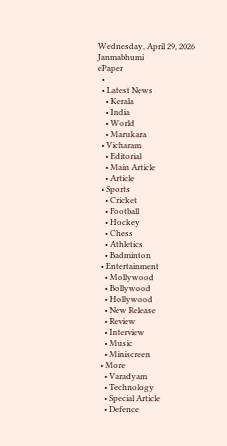Wednesday, April 29, 2026
Janmabhumi
ePaper
  •
  • Latest News
    • Kerala
    • India
    • World
    • Marukara
  • Vicharam
    • Editorial
    • Main Article
    • Article
  • Sports
    • Cricket
    • Football
    • Hockey
    • Chess
    • Athletics
    • Badminton
  • Entertainment
    • Mollywood
    • Bollywood
    • Hollywood
    • New Release
    • Review
    • Interview
    • Music
    • Miniscreen
  • More
    • Varadyam
    • Technology
    • Special Article
    • Defence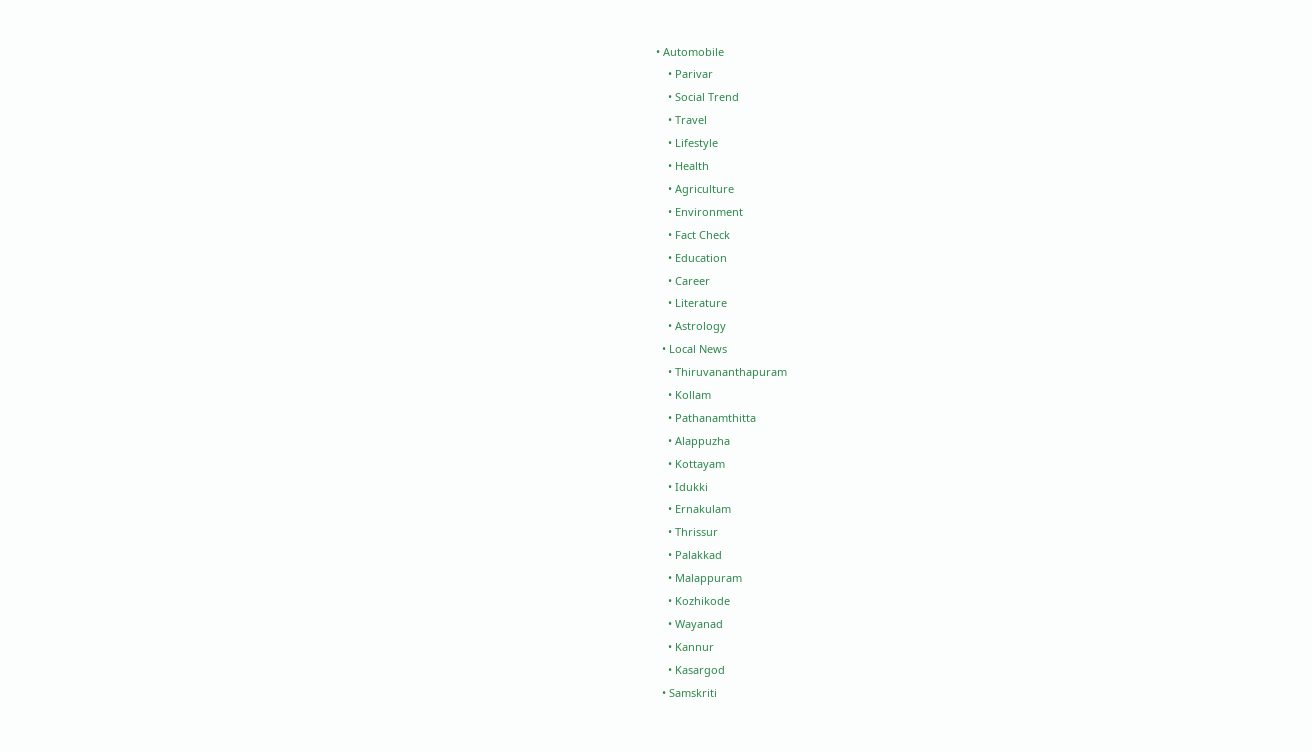• Automobile
    • Parivar
    • Social Trend
    • Travel
    • Lifestyle
    • Health
    • Agriculture
    • Environment
    • Fact Check
    • Education
    • Career
    • Literature
    • Astrology
  • Local News
    • Thiruvananthapuram
    • Kollam
    • Pathanamthitta
    • Alappuzha
    • Kottayam
    • Idukki
    • Ernakulam
    • Thrissur
    • Palakkad
    • Malappuram
    • Kozhikode
    • Wayanad
    • Kannur
    • Kasargod
  • Samskriti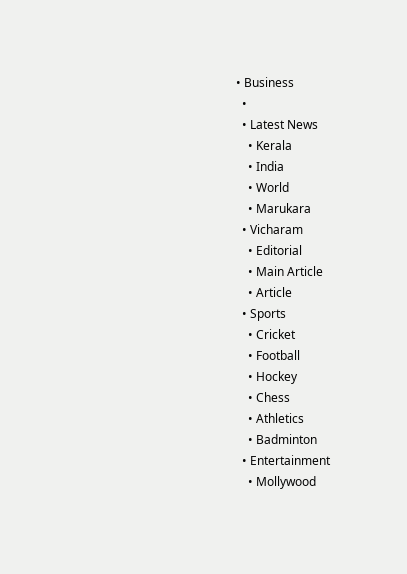• Business
  •
  • Latest News
    • Kerala
    • India
    • World
    • Marukara
  • Vicharam
    • Editorial
    • Main Article
    • Article
  • Sports
    • Cricket
    • Football
    • Hockey
    • Chess
    • Athletics
    • Badminton
  • Entertainment
    • Mollywood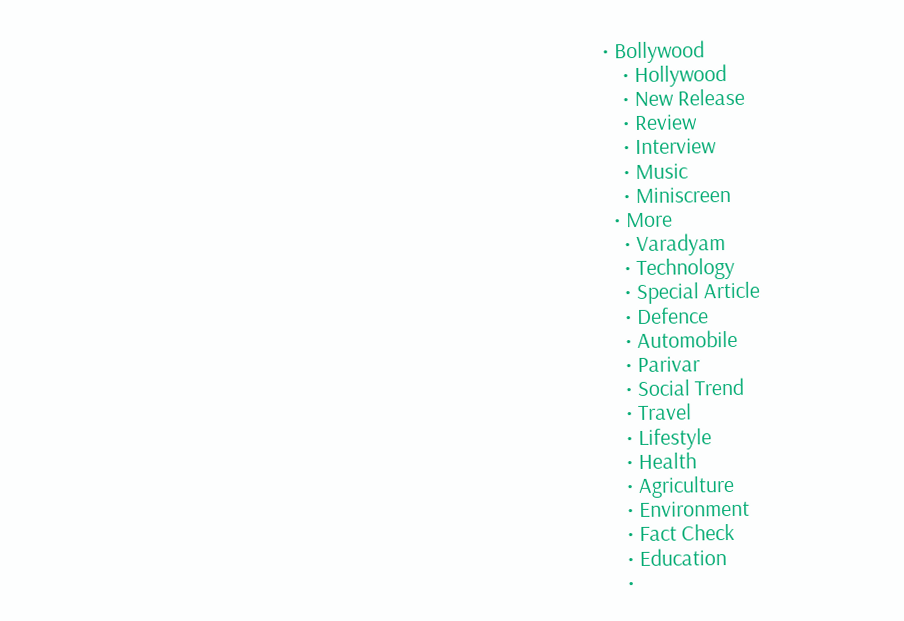• Bollywood
    • Hollywood
    • New Release
    • Review
    • Interview
    • Music
    • Miniscreen
  • More
    • Varadyam
    • Technology
    • Special Article
    • Defence
    • Automobile
    • Parivar
    • Social Trend
    • Travel
    • Lifestyle
    • Health
    • Agriculture
    • Environment
    • Fact Check
    • Education
    •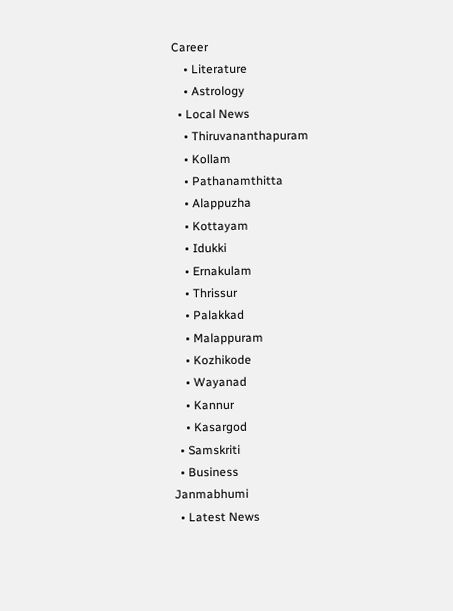Career
    • Literature
    • Astrology
  • Local News
    • Thiruvananthapuram
    • Kollam
    • Pathanamthitta
    • Alappuzha
    • Kottayam
    • Idukki
    • Ernakulam
    • Thrissur
    • Palakkad
    • Malappuram
    • Kozhikode
    • Wayanad
    • Kannur
    • Kasargod
  • Samskriti
  • Business
Janmabhumi
  • Latest News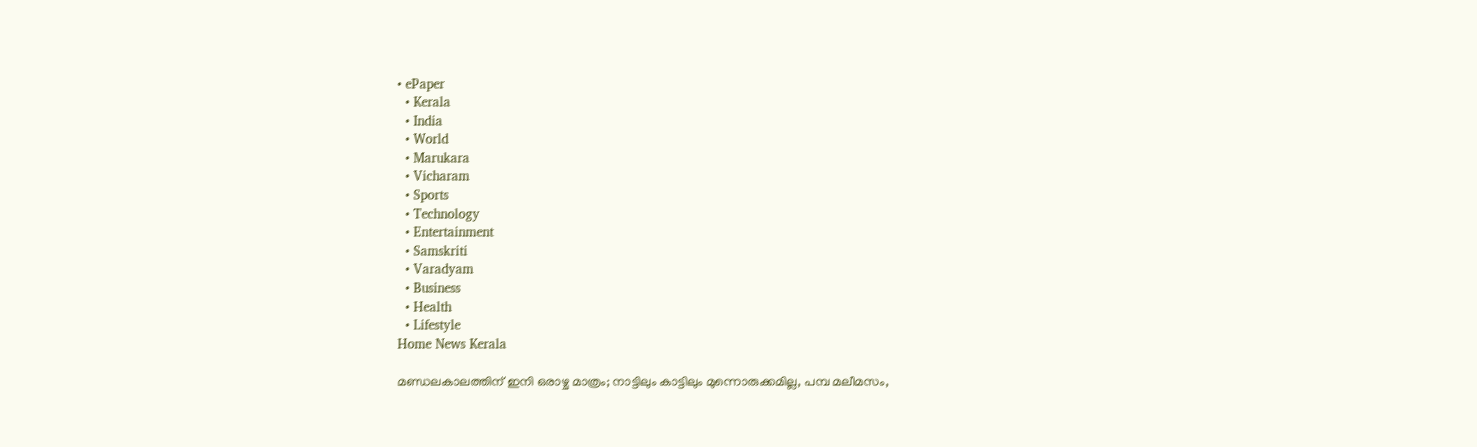• ePaper
  • Kerala
  • India
  • World
  • Marukara
  • Vicharam
  • Sports
  • Technology
  • Entertainment
  • Samskriti
  • Varadyam
  • Business
  • Health
  • Lifestyle
Home News Kerala

മണ്ഡലകാലത്തിന് ഇനി ഒരാഴ്ച മാത്രം; നാട്ടിലും കാട്ടിലും മുന്നൊരുക്കമില്ല, പമ്പ മലീമസം,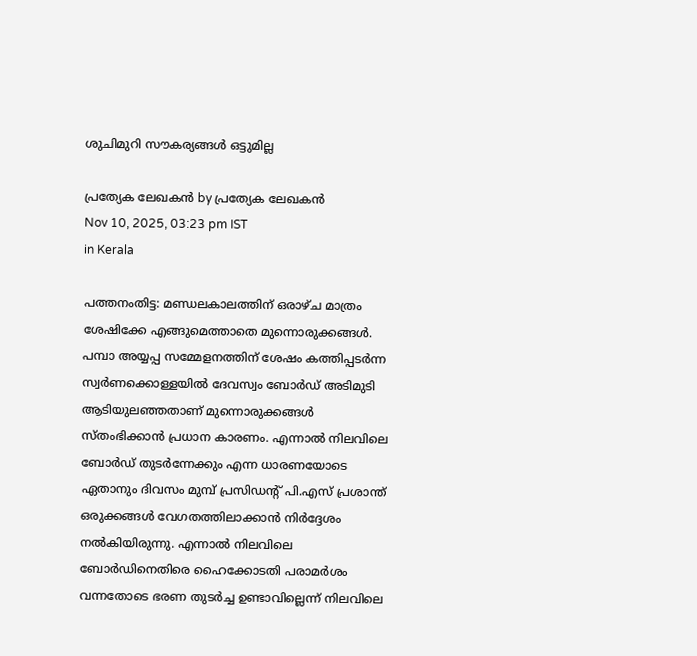ശുചിമുറി സൗകര്യങ്ങള്‍ ഒട്ടുമില്ല

പ്രത്യേക ലേഖകന്‍ by പ്രത്യേക ലേഖകന്‍
Nov 10, 2025, 03:23 pm IST
in Kerala

പത്തനംതിട്ട: മണ്ഡലകാലത്തിന് ഒരാഴ്ച മാത്രം ശേഷിക്കേ എങ്ങുമെത്താതെ മുന്നൊരുക്കങ്ങള്‍. പമ്പാ അയ്യപ്പ സമ്മേളനത്തിന് ശേഷം കത്തിപ്പടര്‍ന്ന സ്വര്‍ണക്കൊള്ളയില്‍ ദേവസ്വം ബോര്‍ഡ് അടിമുടി ആടിയുലഞ്ഞതാണ് മുന്നൊരുക്കങ്ങള്‍ സ്തംഭിക്കാന്‍ പ്രധാന കാരണം. എന്നാല്‍ നിലവിലെ ബോര്‍ഡ് തുടര്‍ന്നേക്കും എന്ന ധാരണയോടെ ഏതാനും ദിവസം മുമ്പ് പ്രസിഡന്റ് പി.എസ് പ്രശാന്ത് ഒരുക്കങ്ങള്‍ വേഗതത്തിലാക്കാന്‍ നിര്‍ദ്ദേശം നല്‍കിയിരുന്നു. എന്നാല്‍ നിലവിലെ ബോര്‍ഡിനെതിരെ ഹൈക്കോടതി പരാമര്‍ശം വന്നതോടെ ഭരണ തുടര്‍ച്ച ഉണ്ടാവില്ലെന്ന് നിലവിലെ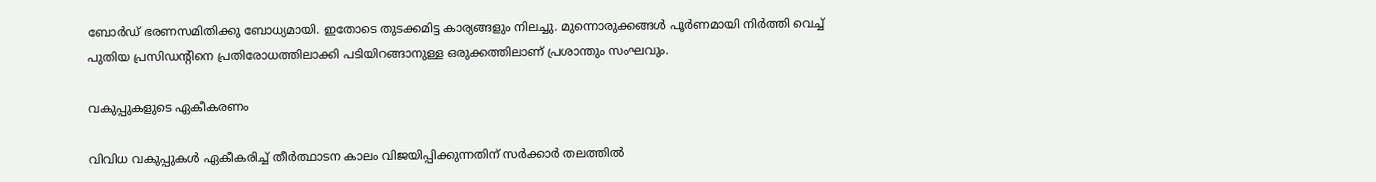ബോര്‍ഡ് ഭരണസമിതിക്കു ബോധ്യമായി. ഇതോടെ തുടക്കമിട്ട കാര്യങ്ങളും നിലച്ചു. മുന്നൊരുക്കങ്ങള്‍ പൂര്‍ണമായി നിര്‍ത്തി വെച്ച് പുതിയ പ്രസിഡന്റിനെ പ്രതിരോധത്തിലാക്കി പടിയിറങ്ങാനുള്ള ഒരുക്കത്തിലാണ് പ്രശാന്തും സംഘവും.

വകുപ്പുകളുടെ ഏകീകരണം

വിവിധ വകുപ്പുകള്‍ ഏകീകരിച്ച് തീര്‍ത്ഥാടന കാലം വിജയിപ്പിക്കുന്നതിന് സര്‍ക്കാര്‍ തലത്തില്‍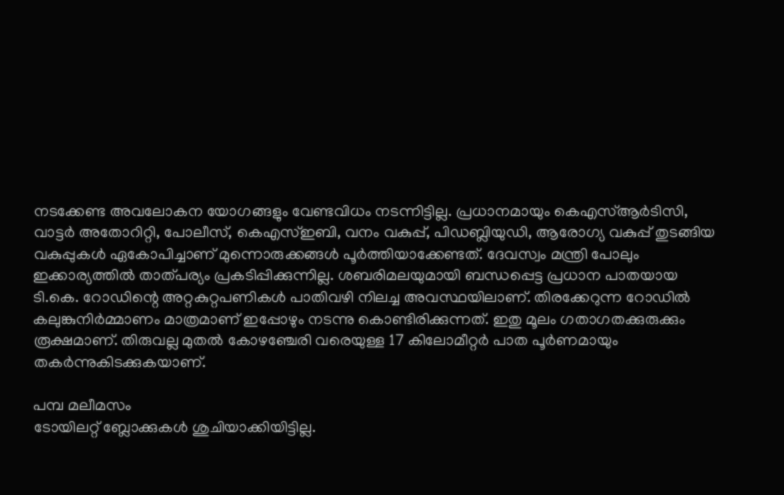നടക്കേണ്ട അവലോകന യോഗങ്ങളും വേണ്ടവിധം നടന്നിട്ടില്ല. പ്രധാനമായും കെഎസ്ആര്‍ടിസി, വാട്ടര്‍ അതോറിറ്റി, പോലീസ്, കെഎസ്ഇബി, വനം വകുപ്പ്, പിഡബ്ലിയുഡി, ആരോഗ്യ വകുപ്പ് തുടങ്ങിയ വകുപ്പുകള്‍ ഏകോപിച്ചാണ് മുന്നൊരുക്കങ്ങള്‍ പൂര്‍ത്തിയാക്കേണ്ടത്. ദേവസ്വം മന്ത്രി പോലും ഇക്കാര്യത്തില്‍ താത്പര്യം പ്രകടിപ്പിക്കുന്നില്ല. ശബരിമലയുമായി ബന്ധപ്പെട്ട പ്രധാന പാതയായ ടി.കെ. റോഡിന്റെ അറ്റകുറ്റപണികള്‍ പാതിവഴി നിലച്ച അവസ്ഥയിലാണ്. തിരക്കേറുന്ന റോഡില്‍ കലുങ്കുനിര്‍മ്മാണം മാത്രമാണ് ഇപ്പോഴും നടന്നു കൊണ്ടിരിക്കുന്നത്. ഇതു മൂലം ഗതാഗതക്കുരുക്കും രൂക്ഷമാണ്. തിരുവല്ല മുതല്‍ കോഴഞ്ചേരി വരെയുള്ള 17 കിലോമീറ്റര്‍ പാത പൂര്‍ണമായും തകര്‍ന്നുകിടക്കുകയാണ്.

പമ്പ മലീമസം
ടോയിലറ്റ് ബ്ലോക്കുകള്‍ ശുചിയാക്കിയിട്ടില്ല.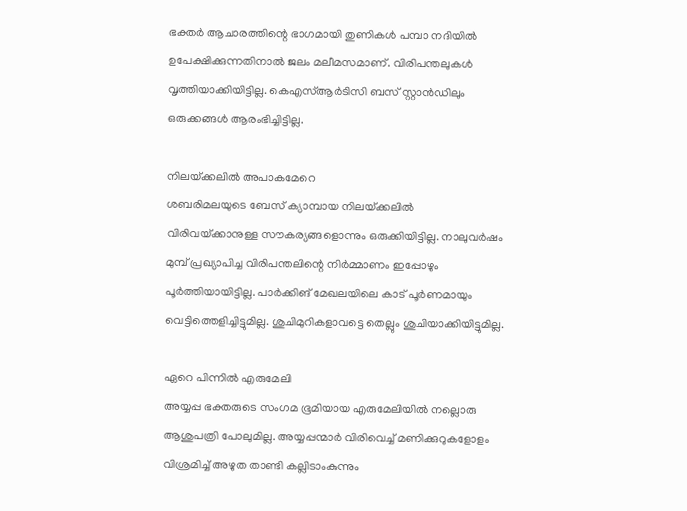ഭക്തര്‍ ആചാരത്തിന്റെ ഭാഗമായി തുണികള്‍ പമ്പാ നദിയില്‍ ഉപേക്ഷിക്കുന്നതിനാല്‍ ജലം മലീമസമാണ്. വിരിപന്തലുകള്‍ വൃത്തിയാക്കിയിട്ടില്ല. കെഎസ്ആര്‍ടിസി ബസ് സ്റ്റാന്‍ഡിലും ഒരുക്കങ്ങള്‍ ആരംഭിച്ചിട്ടില്ല.

നിലയ്‌ക്കലില്‍ അപാകമേറെ
ശബരിമലയുടെ ബേസ് ക്യാമ്പായ നിലയ്‌ക്കലില്‍ വിരിവയ്‌ക്കാനുള്ള സൗകര്യങ്ങളൊന്നും ഒരുക്കിയിട്ടില്ല. നാലുവര്‍ഷം മുമ്പ് പ്രഖ്യാപിച്ച വിരിപന്തലിന്റെ നിര്‍മ്മാണം ഇപ്പോഴും പൂര്‍ത്തിയായിട്ടില്ല. പാര്‍ക്കിങ് മേഖലയിലെ കാട് പൂര്‍ണമായും വെട്ടിത്തെളിച്ചിട്ടുമില്ല. ശുചിമുറികളാവട്ടെ തെല്ലും ശുചിയാക്കിയിട്ടുമില്ല.

ഏറെ പിന്നില്‍ എരുമേലി
അയ്യപ്പ ഭക്തരുടെ സംഗമ ഭൂമിയായ എരുമേലിയില്‍ നല്ലൊരു ആശുപത്രി പോലുമില്ല. അയ്യപ്പന്മാര്‍ വിരിവെച്ച് മണിക്കുറുകളോളം വിശ്രമിച്ച് അഴുത താണ്ടി കല്ലിടാംകുന്നും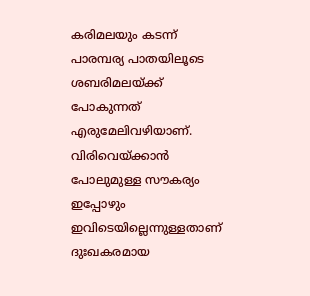കരിമലയും കടന്ന് പാരമ്പര്യ പാതയിലൂടെ ശബരിമലയ്‌ക്ക് പോകുന്നത് എരുമേലിവഴിയാണ്. വിരിവെയ്‌ക്കാന്‍ പോലുമുള്ള സൗകര്യം ഇപ്പോഴും ഇവിടെയില്ലെന്നുള്ളതാണ് ദുഃഖകരമായ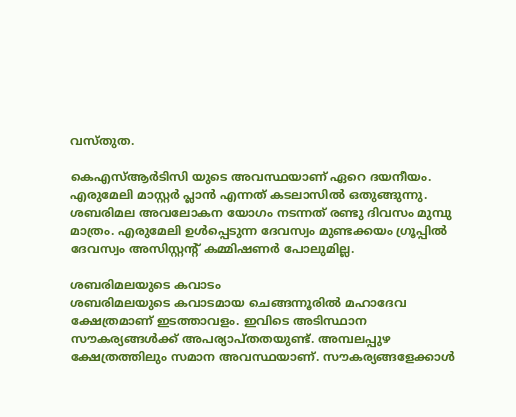വസ്തുത.

കെഎസ്ആര്‍ടിസി യുടെ അവസ്ഥയാണ് ഏറെ ദയനീയം. എരുമേലി മാസ്റ്റര്‍ പ്ലാന്‍ എന്നത് കടലാസില്‍ ഒതുങ്ങുന്നു. ശബരിമല അവലോകന യോഗം നടന്നത് രണ്ടു ദിവസം മുമ്പു മാത്രം. എരുമേലി ഉള്‍പ്പെടുന്ന ദേവസ്വം മുണ്ടക്കയം ഗ്രൂപ്പില്‍ ദേവസ്വം അസിസ്റ്റന്റ് കമ്മിഷണര്‍ പോലുമില്ല.

ശബരിമലയുടെ കവാടം
ശബരിമലയുടെ കവാടമായ ചെങ്ങന്നൂരില്‍ മഹാദേവ ക്ഷേത്രമാണ് ഇടത്താവളം. ഇവിടെ അടിസ്ഥാന സൗകര്യങ്ങള്‍ക്ക് അപര്യാപ്തതയുണ്ട്. അമ്പലപ്പുഴ ക്ഷേത്രത്തിലും സമാന അവസ്ഥയാണ്. സൗകര്യങ്ങളേക്കാള്‍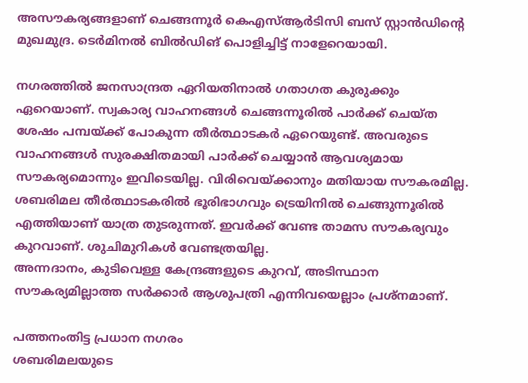അസൗകര്യങ്ങളാണ് ചെങ്ങന്നൂര്‍ കെഎസ്ആര്‍ടിസി ബസ് സ്റ്റാന്‍ഡിന്റെ മുഖമുദ്ര. ടെര്‍മിനല്‍ ബില്‍ഡിങ് പൊളിച്ചിട്ട് നാളേറെയായി.

നഗരത്തില്‍ ജനസാന്ദ്രത ഏറിയതിനാല്‍ ഗതാഗത കുരുക്കും ഏറെയാണ്. സ്വകാര്യ വാഹനങ്ങള്‍ ചെങ്ങന്നൂരില്‍ പാര്‍ക്ക് ചെയ്ത ശേഷം പമ്പയ്‌ക്ക് പോകുന്ന തീര്‍ത്ഥാടകര്‍ ഏറെയുണ്ട്. അവരുടെ വാഹനങ്ങള്‍ സുരക്ഷിതമായി പാര്‍ക്ക് ചെയ്യാന്‍ ആവശ്യമായ സൗകര്യമൊന്നും ഇവിടെയില്ല. വിരിവെയ്‌ക്കാനും മതിയായ സൗകരമില്ല. ശബരിമല തീര്‍ത്ഥാടകരില്‍ ഭൂരിഭാഗവും ട്രെയിനില്‍ ചെങ്ങുന്നൂരില്‍ എത്തിയാണ് യാത്ര തുടരുന്നത്. ഇവര്‍ക്ക് വേണ്ട താമസ സൗകര്യവും കുറവാണ്. ശുചിമുറികള്‍ വേണ്ടത്രയില്ല.
അന്നദാനം, കുടിവെള്ള കേന്ദ്രങ്ങളുടെ കുറവ്, അടിസ്ഥാന സൗകര്യമില്ലാത്ത സര്‍ക്കാര്‍ ആശുപത്രി എന്നിവയെല്ലാം പ്രശ്‌നമാണ്.

പത്തനംതിട്ട പ്രധാന നഗരം
ശബരിമലയുടെ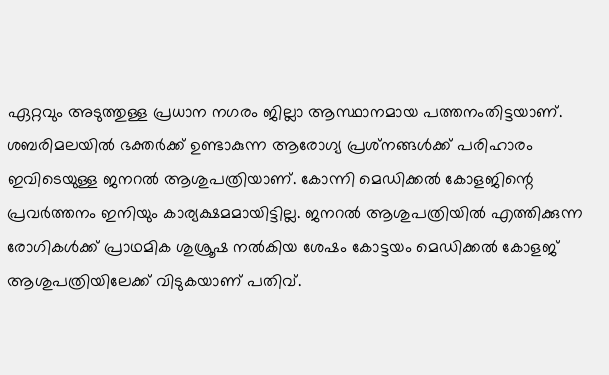ഏറ്റവും അടുത്തുള്ള പ്രധാന നഗരം ജില്ലാ ആസ്ഥാനമായ പത്തനംതിട്ടയാണ്. ശബരിമലയില്‍ ഭക്തര്‍ക്ക് ഉണ്ടാകുന്ന ആരോഗ്യ പ്രശ്‌നങ്ങള്‍ക്ക് പരിഹാരം ഇവിടെയുള്ള ജനറല്‍ ആശുപത്രിയാണ്. കോന്നി മെഡിക്കല്‍ കോളജിന്റെ പ്രവര്‍ത്തനം ഇനിയും കാര്യക്ഷമമായിട്ടില്ല. ജനറല്‍ ആശുപത്രിയില്‍ എത്തിക്കുന്ന രോഗികള്‍ക്ക് പ്രാഥമിക ശുശ്രൂഷ നല്‍കിയ ശേഷം കോട്ടയം മെഡിക്കല്‍ കോളജ് ആശുപത്രിയിലേക്ക് വിടുകയാണ് പതിവ്.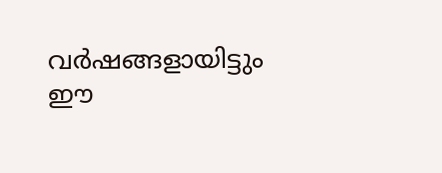വര്‍ഷങ്ങളായിട്ടും ഈ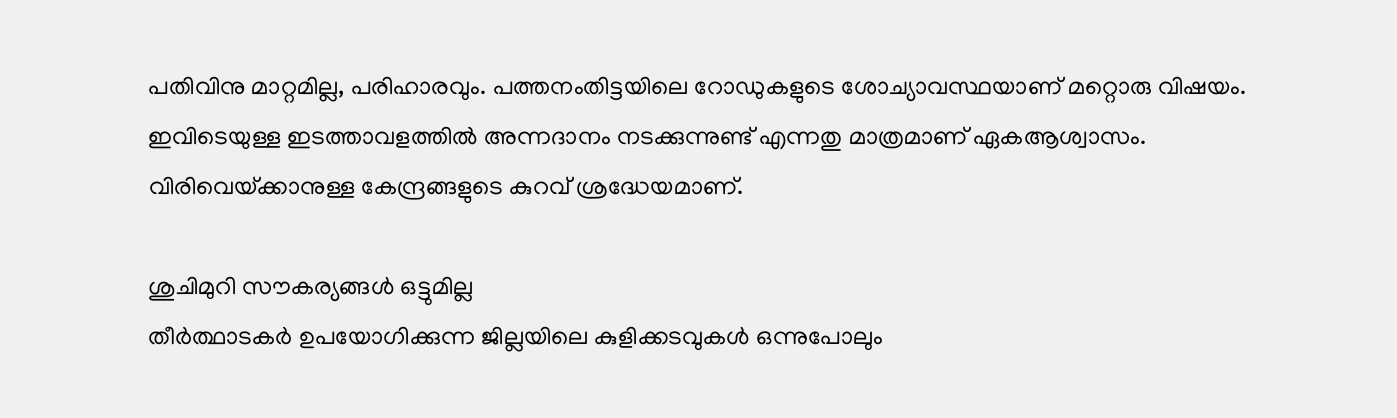പതിവിനു മാറ്റമില്ല, പരിഹാരവും. പത്തനംതിട്ടയിലെ റോഡുകളുടെ ശോച്യാവസ്ഥയാണ് മറ്റൊരു വിഷയം. ഇവിടെയുള്ള ഇടത്താവളത്തില്‍ അന്നദാനം നടക്കുന്നുണ്ട് എന്നതു മാത്രമാണ് ഏകആശ്വാസം. വിരിവെയ്‌ക്കാനുള്ള കേന്ദ്രങ്ങളുടെ കുറവ് ശ്രദ്ധേയമാണ്.

ശുചിമുറി സൗകര്യങ്ങള്‍ ഒട്ടുമില്ല
തീര്‍ത്ഥാടകര്‍ ഉപയോഗിക്കുന്ന ജില്ലയിലെ കുളിക്കടവുകള്‍ ഒന്നുപോലും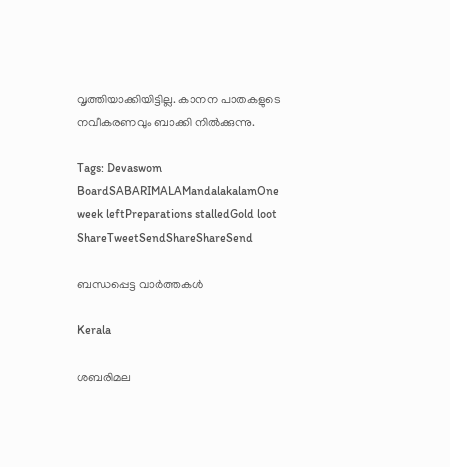വൃത്തിയാക്കിയിട്ടില്ല. കാനന പാതകളുടെ നവീകരണവും ബാക്കി നില്‍ക്കുന്നു.

Tags: Devaswom BoardSABARIMALAMandalakalamOne week leftPreparations stalledGold loot
ShareTweetSendShareShareSend

ബന്ധപ്പെട്ട വാര്‍ത്തകള്‍

Kerala

ശബരിമല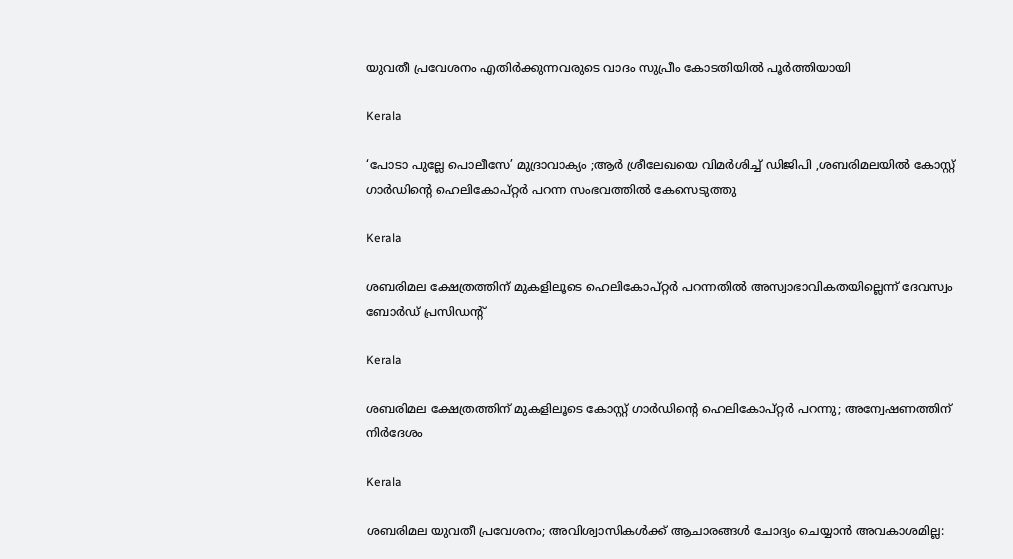യുവതീ പ്രവേശനം എതിര്‍ക്കുന്നവരുടെ വാദം സുപ്രീം കോടതിയില്‍ പൂര്‍ത്തിയായി

Kerala

‘പോടാ പുല്ലേ പൊലീസേ’ മുദ്രാവാക്യം ;ആര്‍ ശ്രീലേഖയെ വിമര്‍ശിച്ച് ഡിജിപി ,ശബരിമലയില്‍ കോസ്റ്റ് ഗാര്‍ഡിന്റെ ഹെലികോപ്റ്റര്‍ പറന്ന സംഭവത്തില്‍ കേസെടുത്തു

Kerala

ശബരിമല ക്ഷേത്രത്തിന് മുകളിലൂടെ ഹെലികോപ്റ്റര്‍ പറന്നതില്‍ അസ്വാഭാവികതയില്ലെന്ന് ദേവസ്വം ബോര്‍ഡ് പ്രസിഡന്റ്

Kerala

ശബരിമല ക്ഷേത്രത്തിന് മുകളിലൂടെ കോസ്റ്റ് ഗാർഡിന്റെ ഹെലികോപ്റ്റർ പറന്നു; അന്വേഷണത്തിന് നിർദേശം

Kerala

ശബരിമല യുവതീ പ്രവേശനം; അവിശ്വാസികൾക്ക് ആചാരങ്ങൾ ചോദ്യം ചെയ്യാൻ അവകാശമില്ല: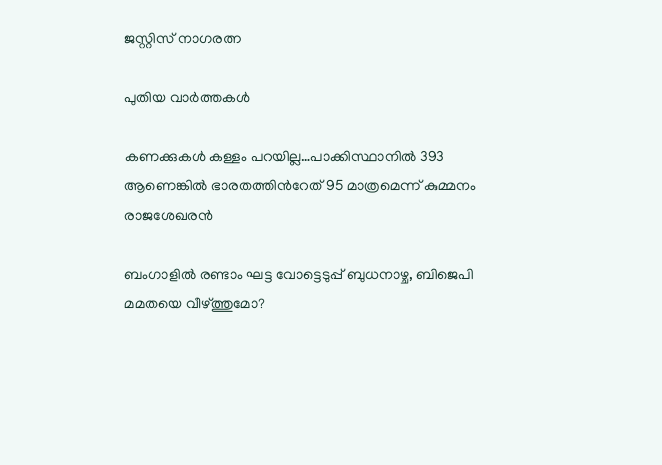ജസ്റ്റിസ് നാഗരത്ന

പുതിയ വാര്‍ത്തകള്‍

കണക്കുകള്‍ കള്ളം പറയില്ല…പാക്കിസ്ഥാനില്‍ 393 ആണെങ്കില്‍ ഭാരതത്തിന്‍റേത് 95 മാത്രമെന്ന് കുമ്മനം രാജശേഖരൻ

ബംഗാളില്‍ രണ്ടാം ഘട്ട വോട്ടെടുപ്പ് ബുധനാഴ്ച, ബിജെപി മമതയെ വീഴ്‌ത്തുമോ?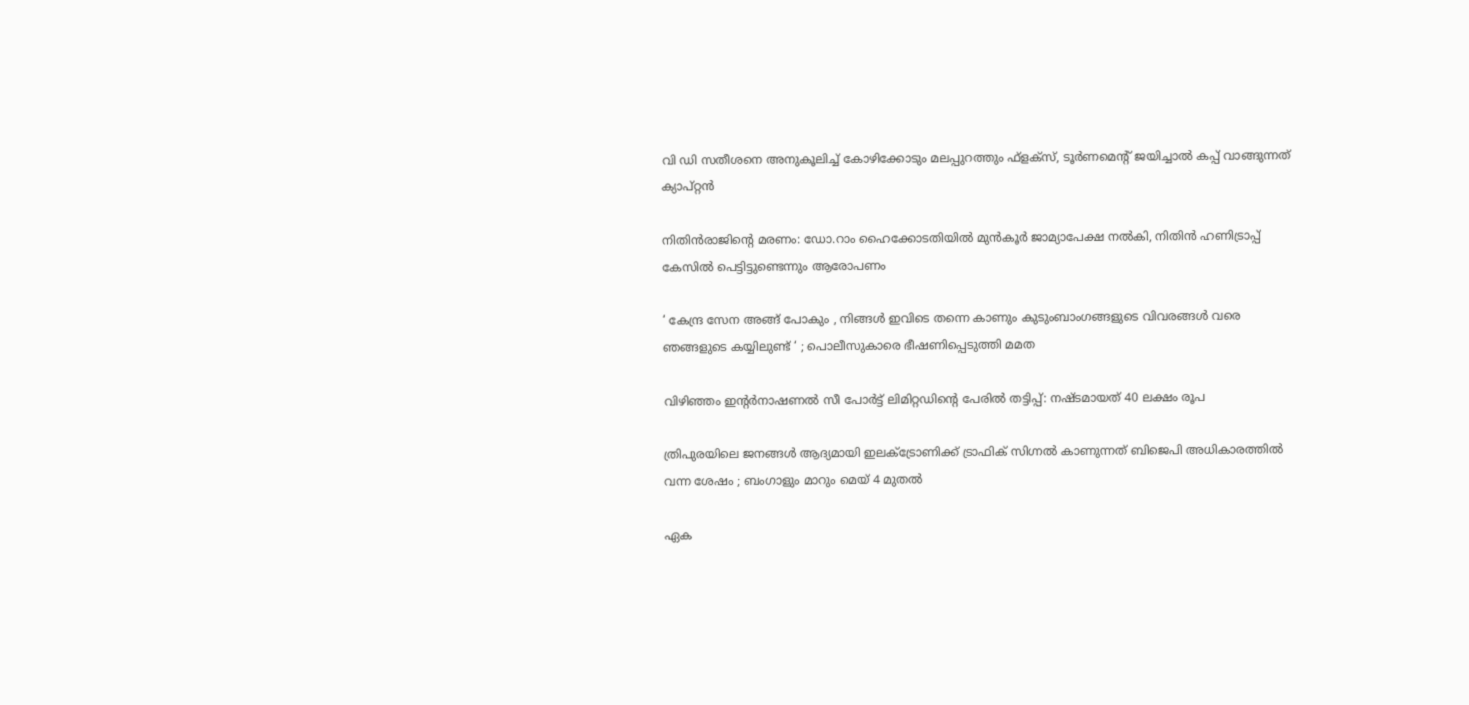വി ഡി സതീശനെ അനുകൂലിച്ച് കോഴിക്കോടും മലപ്പുറത്തും ഫ്ളക്സ്, ടൂര്‍ണമെന്റ് ജയിച്ചാല്‍ കപ്പ് വാങ്ങുന്നത് ക്യാപ്റ്റന്‍

നിതിന്‍രാജിന്റെ മരണം: ഡോ.റാം ഹൈക്കോടതിയില്‍ മുന്‍കൂര്‍ ജാമ്യാപേക്ഷ നല്‍കി, നിതിന്‍ ഹണിട്രാപ്പ് കേസില്‍ പെട്ടിട്ടുണ്ടെന്നും ആരോപണം

‘ കേന്ദ്ര സേന അങ്ങ് പോകും , നിങ്ങൾ ഇവിടെ തന്നെ കാണും കുടുംബാംഗങ്ങളുടെ വിവരങ്ങൾ വരെ ഞങ്ങളുടെ കയ്യിലുണ്ട് ‘ ; പൊലീസുകാരെ ഭീഷണിപ്പെടുത്തി മമത

വിഴിഞ്ഞം ഇന്റര്‍നാഷണല്‍ സീ പോര്‍ട്ട് ലിമിറ്റഡിന്റെ പേരില്‍ തട്ടിപ്പ്: നഷ്ടമായത് 40 ലക്ഷം രൂപ

ത്രിപുരയിലെ ജനങ്ങൾ ആദ്യമായി ഇലക്ട്രോണിക്ക് ട്രാഫിക് സിഗ്നൽ കാണുന്നത് ബിജെപി അധികാരത്തിൽ വന്ന ശേഷം ; ബംഗാളും മാറും മെയ് 4 മുതൽ

ഏക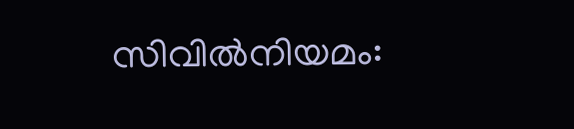സിവിൽനിയമം: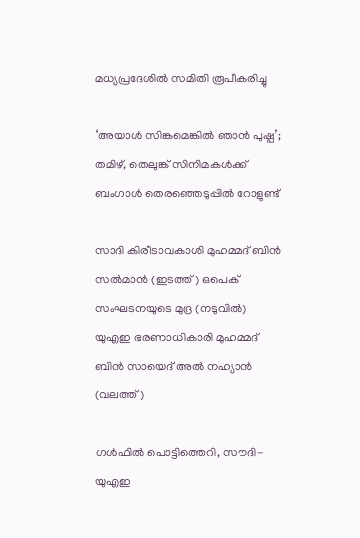മധ്യപ്രദേശിൽ സമിതി രൂപീകരിച്ചു

‘അയാൾ സിങ്കമെങ്കിൽ ഞാൻ പുഷ്പ’; തമിഴ്, തെലുങ്ക് സിനിമകൾക്ക് ബംഗാൾ തെരഞ്ഞെടുപ്പിൽ റോളുണ്ട്

സാദി കിരീടാവകാശി മുഹമ്മദ് ബിന്‍ സല്‍മാന്‍ (ഇടത്ത്) ഒപെക് സംഘടനയുടെ മുദ്ര (നടുവില്‍) യുഎഇ ഭരണാധികാരി മുഹമ്മദ് ബിന്‍ സായെദ് അല്‍ നഹ്യാന്‍ (വലത്ത്)

ഗള്‍ഫില്‍ പൊട്ടിത്തെറി, സൗദി-യുഎഇ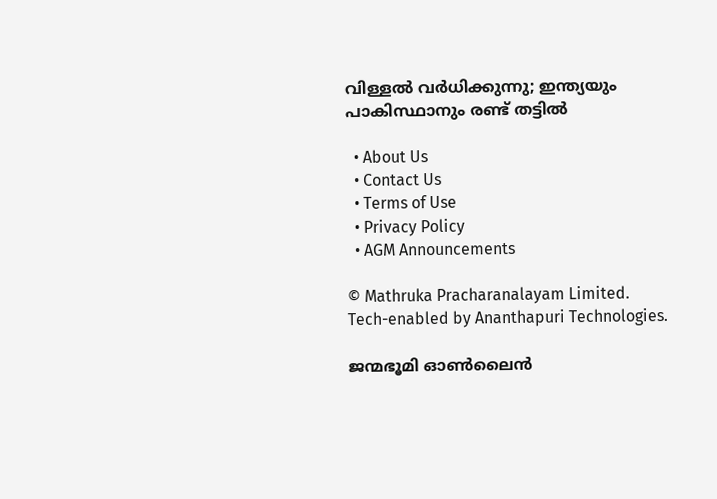വിള്ളല്‍ വര്‍ധിക്കുന്നു; ഇന്ത്യയും പാകിസ്ഥാനും രണ്ട് തട്ടില്‍

  • About Us
  • Contact Us
  • Terms of Use
  • Privacy Policy
  • AGM Announcements

© Mathruka Pracharanalayam Limited.
Tech-enabled by Ananthapuri Technologies.

ജന്മഭൂമി ഓണ്‍ലൈന്‍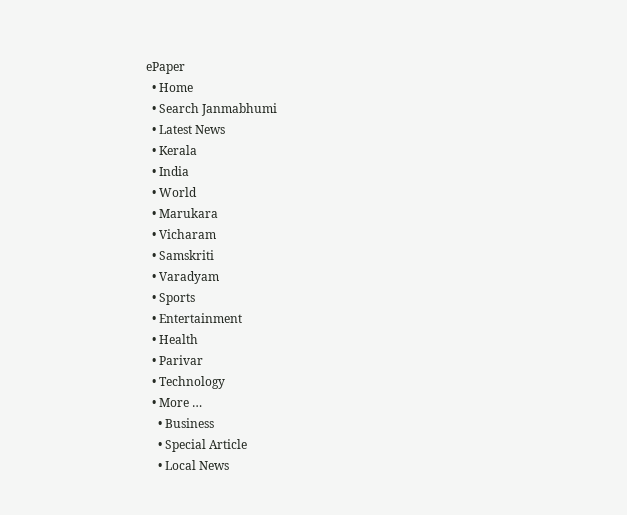ePaper
  • Home
  • Search Janmabhumi
  • Latest News
  • Kerala
  • India
  • World
  • Marukara
  • Vicharam
  • Samskriti
  • Varadyam
  • Sports
  • Entertainment
  • Health
  • Parivar
  • Technology
  • More …
    • Business
    • Special Article
    • Local News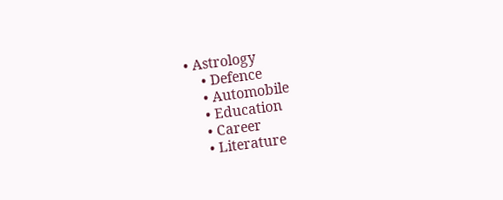• Astrology
    • Defence
    • Automobile
    • Education
    • Career
    • Literature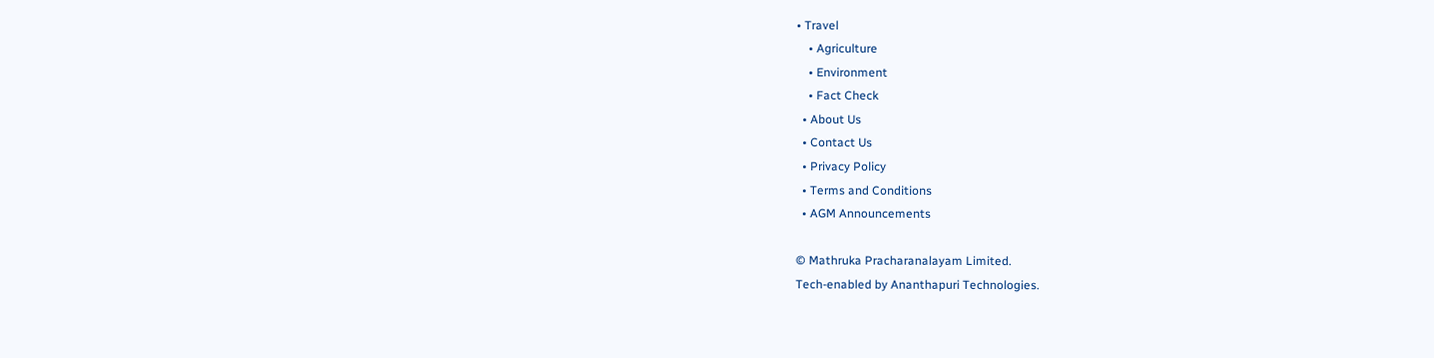• Travel
    • Agriculture
    • Environment
    • Fact Check
  • About Us
  • Contact Us
  • Privacy Policy
  • Terms and Conditions
  • AGM Announcements

© Mathruka Pracharanalayam Limited.
Tech-enabled by Ananthapuri Technologies.